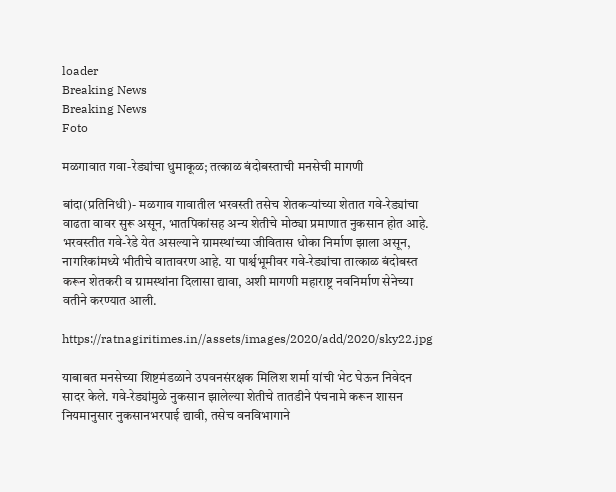loader
Breaking News
Breaking News
Foto

मळगावात गवा-रेड्यांचा धुमाकूळ; तत्काळ बंदोबस्ताची मनसेची मागणी

बांदा(प्रतिनिधी)- मळगाव गावातील भरवस्ती तसेच शेतकर्‍यांच्या शेतात गवे-रेड्यांचा वाढता वावर सुरू असून, भातपिकांसह अन्य शेतीचे मोठ्या प्रमाणात नुकसान होत आहे. भरवस्तीत गवे-रेडे येत असल्याने ग्रामस्थांच्या जीवितास धोका निर्माण झाला असून, नागरिकांमध्ये भीतीचे वातावरण आहे. या पार्श्वभूमीवर गवे-रेड्यांचा तात्काळ बंदोबस्त करून शेतकरी व ग्रामस्थांना दिलासा द्यावा, अशी मागणी महाराष्ट्र नवनिर्माण सेनेच्या वतीने करण्यात आली.

https://ratnagiritimes.in//assets/images/2020/add/2020/sky22.jpg

याबाबत मनसेच्या शिष्टमंडळाने उपवनसंरक्षक मिलिश शर्मा यांची भेट घेऊन निवेदन सादर केले. गवे-रेड्यांमुळे नुकसान झालेल्या शेतीचे तातडीने पंचनामे करून शासन नियमानुसार नुकसानभरपाई द्यावी, तसेच वनविभागाने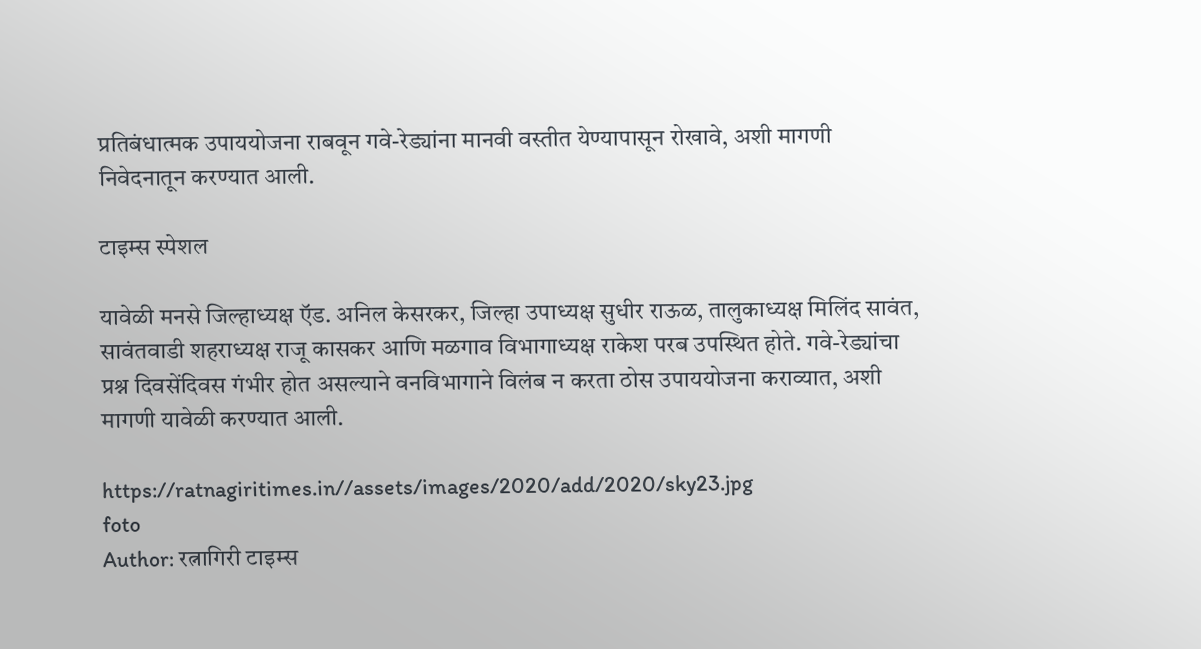प्रतिबंधात्मक उपाययोजना राबवून गवे-रेड्यांना मानवी वस्तीत येण्यापासून रोखावे, अशी मागणी निवेदनातून करण्यात आली.

टाइम्स स्पेशल

यावेळी मनसे जिल्हाध्यक्ष ऍड. अनिल केसरकर, जिल्हा उपाध्यक्ष सुधीर राऊळ, तालुकाध्यक्ष मिलिंद सावंत, सावंतवाडी शहराध्यक्ष राजू कासकर आणि मळगाव विभागाध्यक्ष राकेश परब उपस्थित होते. गवे-रेड्यांचा प्रश्न दिवसेंदिवस गंभीर होत असल्याने वनविभागाने विलंब न करता ठोस उपाययोजना कराव्यात, अशी मागणी यावेळी करण्यात आली.

https://ratnagiritimes.in//assets/images/2020/add/2020/sky23.jpg
foto
Author: रत्नागिरी टाइम्स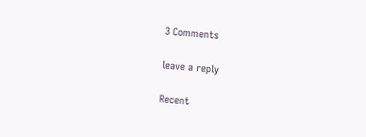3 Comments

leave a reply

Recent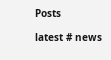Posts

latest # news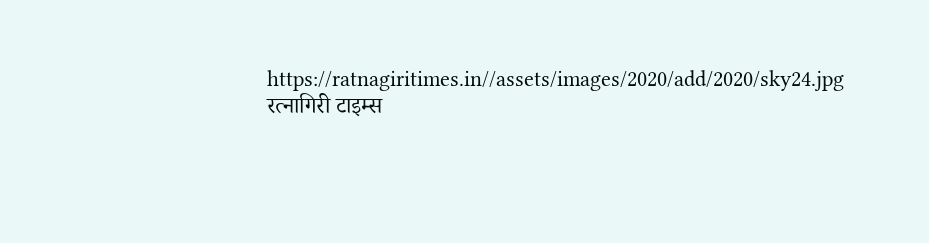https://ratnagiritimes.in//assets/images/2020/add/2020/sky24.jpg
रत्नागिरी टाइम्स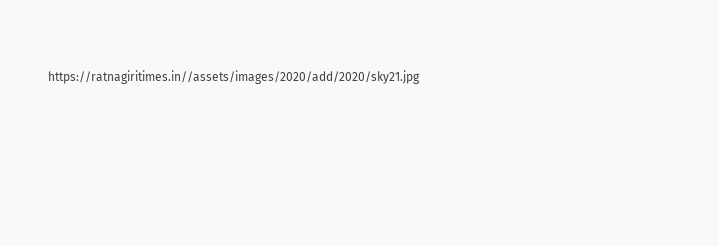https://ratnagiritimes.in//assets/images/2020/add/2020/sky21.jpg